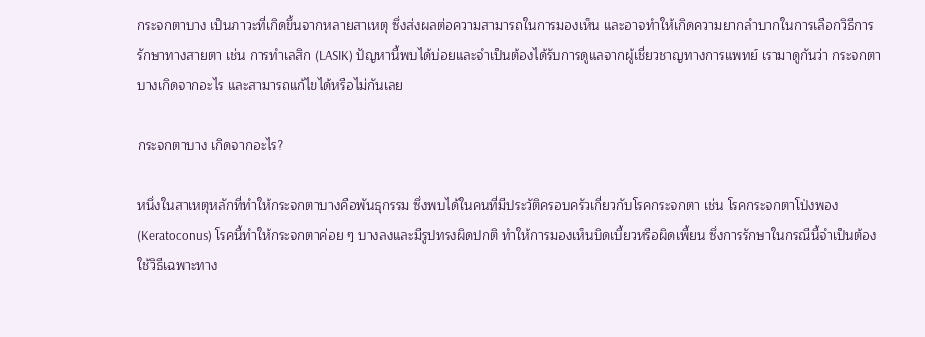กระจกตาบาง เป็นภาวะที่เกิดขึ้นจากหลายสาเหตุ ซึ่งส่งผลต่อความสามารถในการมองเห็น และอาจทำให้เกิดความยากลำบากในการเลือกวิธีการรักษาทางสายตา เช่น การทำเลสิก (LASIK) ปัญหานี้พบได้บ่อยและจำเป็นต้องได้รับการดูแลจากผู้เชี่ยวชาญทางการแพทย์ เรามาดูกันว่า กระจกตาบางเกิดจากอะไร และสามารถแก้ไขได้หรือไม่กันเลย

กระจกตาบาง เกิดจากอะไร?

หนึ่งในสาเหตุหลักที่ทำให้กระจกตาบางคือพันธุกรรม ซึ่งพบได้ในคนที่มีประวัติครอบครัวเกี่ยวกับโรคกระจกตา เช่น โรคกระจกตาโป่งพอง (Keratoconus) โรคนี้ทำให้กระจกตาค่อย ๆ บางลงและมีรูปทรงผิดปกติ ทำให้การมองเห็นบิดเบี้ยวหรือผิดเพี้ยน ซึ่งการรักษาในกรณีนี้จำเป็นต้องใช้วิธีเฉพาะทาง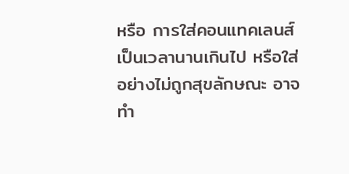หรือ การใส่คอนแทคเลนส์เป็นเวลานานเกินไป หรือใส่อย่างไม่ถูกสุขลักษณะ อาจทำ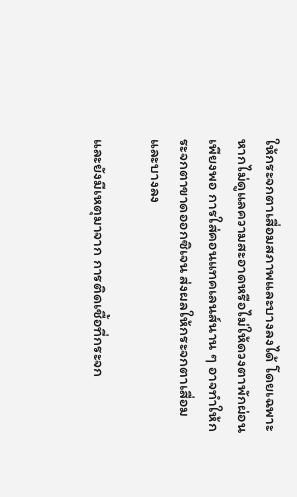ให้กระจกตาเสื่อมสภาพและบางลงได้ โดยเฉพาะหากไม่ดูแลความสะอาดหรือไม่ให้ดวงตาพักผ่อนเพียงพอ การใส่คอนแทคเลนส์นาน ๆ อาจทำให้กระจกตาขาดออกซิเจน ส่งผลให้กระจกตาเสื่อมและบางลง

และยังมีเหตุมาจาก การติดเชื้อที่กระจก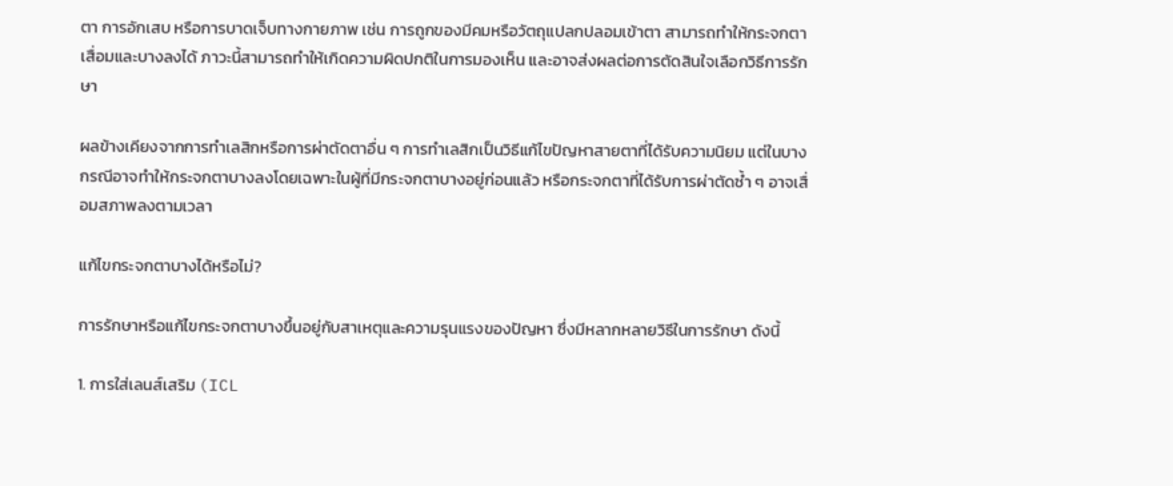ตา การอักเสบ หรือการบาดเจ็บทางกายภาพ เช่น การถูกของมีคมหรือวัตถุแปลกปลอมเข้าตา สามารถทำให้กระจกตาเสื่อมและบางลงได้ ภาวะนี้สามารถทำให้เกิดความผิดปกติในการมองเห็น และอาจส่งผลต่อการตัดสินใจเลือกวิธีการรักษา

ผลข้างเคียงจากการทำเลสิกหรือการผ่าตัดตาอื่น ๆ การทำเลสิกเป็นวิธีแก้ไขปัญหาสายตาที่ได้รับความนิยม แต่ในบางกรณีอาจทำให้กระจกตาบางลงโดยเฉพาะในผู้ที่มีกระจกตาบางอยู่ก่อนแล้ว หรือกระจกตาที่ได้รับการผ่าตัดซ้ำ ๆ อาจเสื่อมสภาพลงตามเวลา

แก้ไขกระจกตาบางได้หรือไม่?

การรักษาหรือแก้ไขกระจกตาบางขึ้นอยู่กับสาเหตุและความรุนแรงของปัญหา ซึ่งมีหลากหลายวิธีในการรักษา ดังนี้

1. การใส่เลนส์เสริม (ICL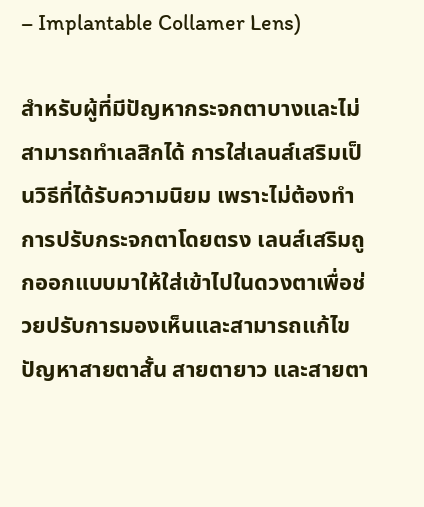– Implantable Collamer Lens)

สำหรับผู้ที่มีปัญหากระจกตาบางและไม่สามารถทำเลสิกได้ การใส่เลนส์เสริมเป็นวิธีที่ได้รับความนิยม เพราะไม่ต้องทำการปรับกระจกตาโดยตรง เลนส์เสริมถูกออกแบบมาให้ใส่เข้าไปในดวงตาเพื่อช่วยปรับการมองเห็นและสามารถแก้ไขปัญหาสายตาสั้น สายตายาว และสายตา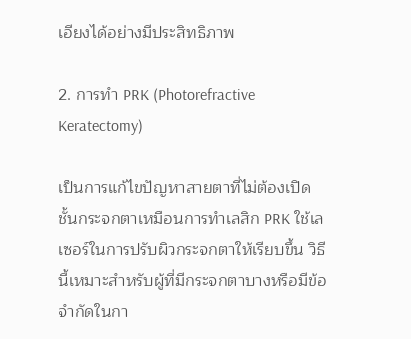เอียงได้อย่างมีประสิทธิภาพ

2. การทำ PRK (Photorefractive Keratectomy)

เป็นการแก้ไขปัญหาสายตาที่ไม่ต้องเปิดชั้นกระจกตาเหมือนการทำเลสิก PRK ใช้เลเซอร์ในการปรับผิวกระจกตาให้เรียบขึ้น วิธีนี้เหมาะสำหรับผู้ที่มีกระจกตาบางหรือมีข้อจำกัดในกา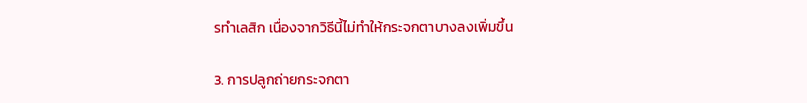รทำเลสิก เนื่องจากวิธีนี้ไม่ทำให้กระจกตาบางลงเพิ่มขึ้น

3. การปลูกถ่ายกระจกตา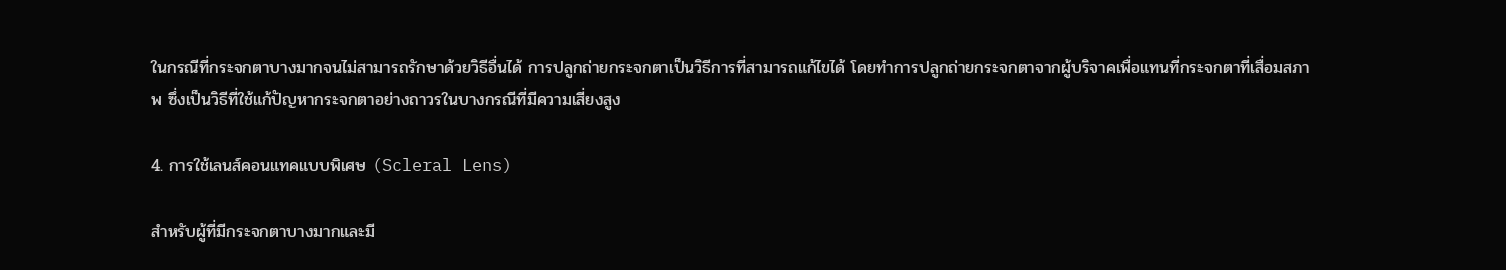ในกรณีที่กระจกตาบางมากจนไม่สามารถรักษาด้วยวิธีอื่นได้ การปลูกถ่ายกระจกตาเป็นวิธีการที่สามารถแก้ไขได้ โดยทำการปลูกถ่ายกระจกตาจากผู้บริจาคเพื่อแทนที่กระจกตาที่เสื่อมสภาพ ซึ่งเป็นวิธีที่ใช้แก้ปัญหากระจกตาอย่างถาวรในบางกรณีที่มีความเสี่ยงสูง

4. การใช้เลนส์คอนแทคแบบพิเศษ (Scleral Lens)

สำหรับผู้ที่มีกระจกตาบางมากและมี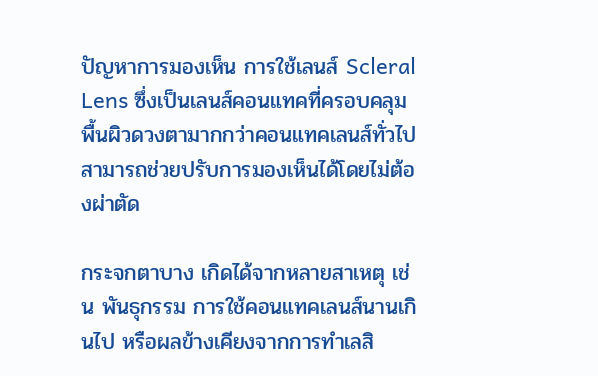ปัญหาการมองเห็น การใช้เลนส์ Scleral Lens ซึ่งเป็นเลนส์คอนแทคที่ครอบคลุมพื้นผิวดวงตามากกว่าคอนแทคเลนส์ทั่วไป สามารถช่วยปรับการมองเห็นได้โดยไม่ต้องผ่าตัด

กระจกตาบาง เกิดได้จากหลายสาเหตุ เช่น พันธุกรรม การใช้คอนแทคเลนส์นานเกินไป หรือผลข้างเคียงจากการทำเลสิ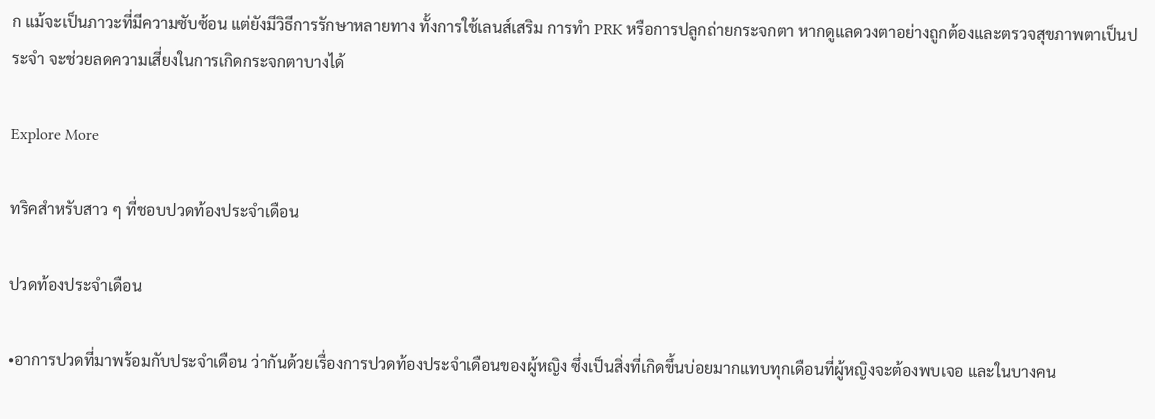ก แม้จะเป็นภาวะที่มีความซับซ้อน แต่ยังมีวิธีการรักษาหลายทาง ทั้งการใช้เลนส์เสริม การทำ PRK หรือการปลูกถ่ายกระจกตา หากดูแลดวงตาอย่างถูกต้องและตรวจสุขภาพตาเป็นประจำ จะช่วยลดความเสี่ยงในการเกิดกระจกตาบางได้

Explore More

ทริคสำหรับสาว ๆ ที่ชอบปวดท้องประจำเดือน

ปวดท้องประจำเดือน

•อาการปวดที่มาพร้อมกับประจำเดือน ว่ากันด้วยเรื่องการปวดท้องประจำเดือนของผู้หญิง ซึ่งเป็นสิ่งที่เกิดขึ้นบ่อยมากแทบทุกเดือนที่ผู้หญิงจะต้องพบเจอ และในบางคน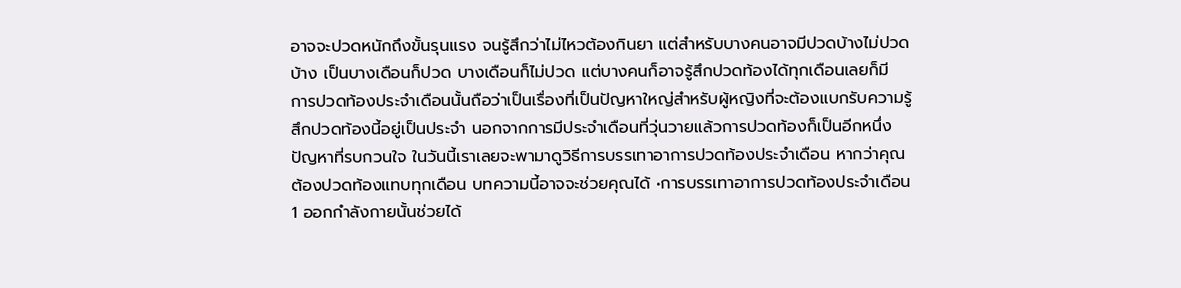อาจจะปวดหนักถึงขั้นรุนแรง จนรู้สึกว่าไม่ไหวต้องกินยา แต่สำหรับบางคนอาจมีปวดบ้างไม่ปวดบ้าง เป็นบางเดือนก็ปวด บางเดือนก็ไม่ปวด แต่บางคนก็อาจรู้สึกปวดท้องได้ทุกเดือนเลยก็มี  การปวดท้องประจำเดือนนั้นถือว่าเป็นเรื่องที่เป็นปัญหาใหญ่สำหรับผู้หญิงที่จะต้องแบกรับความรู้สึกปวดท้องนี้อยู่เป็นประจำ นอกจากการมีประจำเดือนที่วุ่นวายแล้วการปวดท้องก็เป็นอีกหนึ่งปัญหาที่รบกวนใจ ในวันนี้เราเลยจะพามาดูวิธีการบรรเทาอาการปวดท้องประจำเดือน หากว่าคุณต้องปวดท้องแทบทุกเดือน บทความนี้อาจจะช่วยคุณได้ •การบรรเทาอาการปวดท้องประจำเดือน 1 ออกกำลังกายนั้นช่วยได้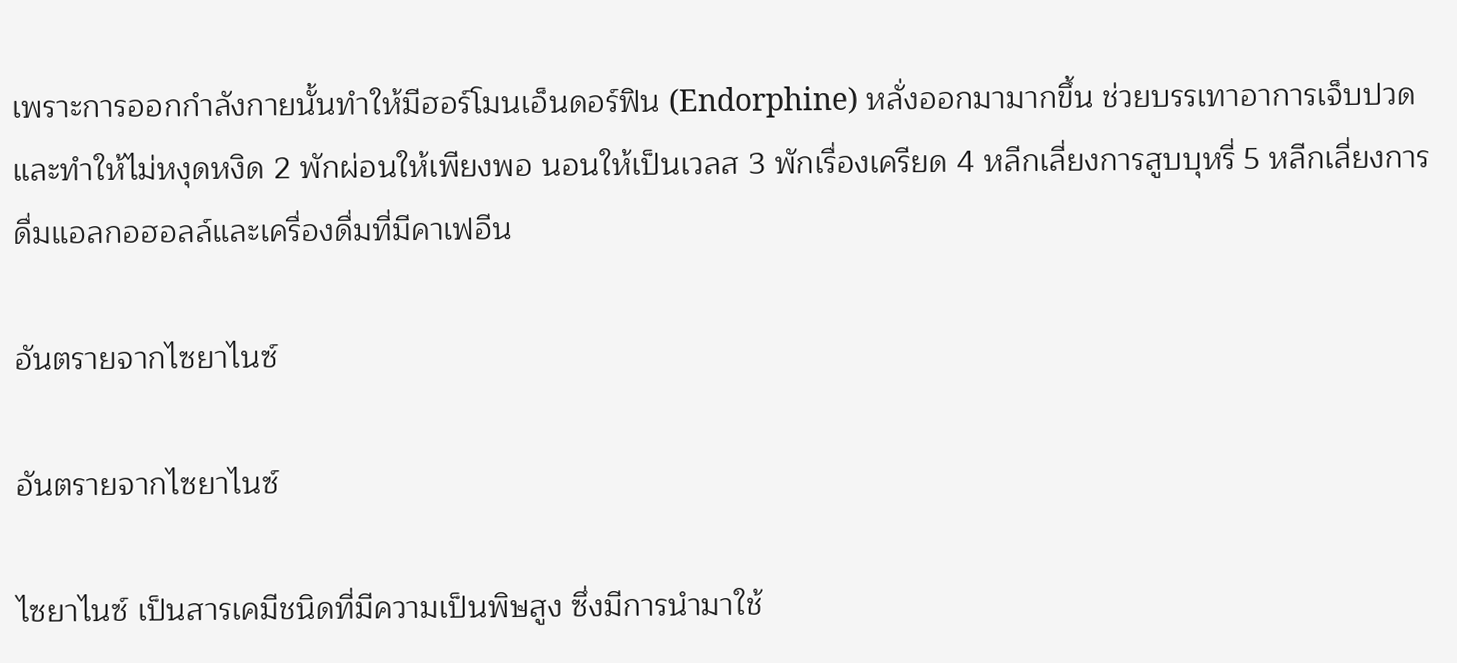เพราะการออกกำลังกายนั้นทำให้มีฮอร์โมนเอ็นดอร์ฟิน (Endorphine) หลั่งออกมามากขึ้น ช่วยบรรเทาอาการเจ็บปวดและทำให้ไม่หงุดหงิด 2 พักผ่อนให้เพียงพอ นอนให้เป็นเวลส 3 พักเรื่องเครียด 4 หลีกเลี่ยงการสูบบุหรี่ 5 หลีกเลี่ยงการดื่มแอลกอฮอลล์และเครื่องดื่มที่มีคาเฟอีน

อันตรายจากไซยาไนซ์

อันตรายจากไซยาไนซ์

ไซยาไนซ์ เป็นสารเคมีชนิดที่มีความเป็นพิษสูง ซึ่งมีการนำมาใช้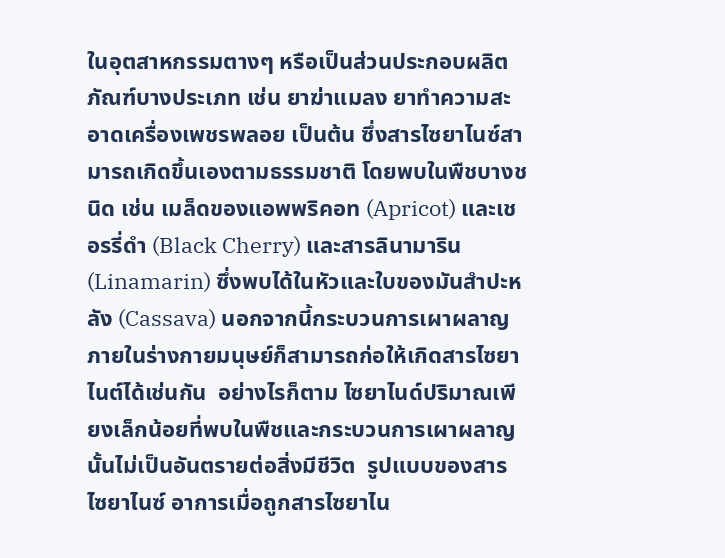ในอุตสาหกรรมตางๆ หรือเป็นส่วนประกอบผลิตภัณฑ์บางประเภท เช่น ยาฆ่าแมลง ยาทำความสะอาดเครื่องเพชรพลอย เป็นต้น ซึ่งสารไซยาไนซ์สามารถเกิดขึ้นเองตามธรรมชาติ โดยพบในพืชบางชนิด เช่น เมล็ดของแอพพริคอท (Apricot) และเชอรรี่ดำ (Black Cherry) และสารลินามาริน (Linamarin) ซึ่งพบได้ในหัวและใบของมันสำปะหลัง (Cassava) นอกจากนี้กระบวนการเผาผลาญภายในร่างกายมนุษย์ก็สามารถก่อให้เกิดสารไซยาไนต์ได้เช่นกัน  อย่างไรก็ตาม ไซยาไนด์ปริมาณเพียงเล็กน้อยที่พบในพืชและกระบวนการเผาผลาญนั้นไม่เป็นอันตรายต่อสิ่งมีชีวิต  รูปแบบของสารไซยาไนซ์ อาการเมื่อถูกสารไซยาไน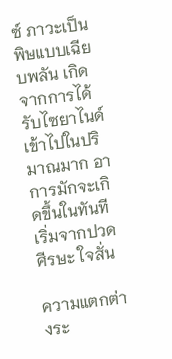ซ์ ภาวะเป็นพิษแบบเฉียบพลัน เกิดจากการได้รับไซยาไนด์เข้าไปในปริมาณมาก อาการมักจะเกิดขึ้นในทันที เริ่มจากปวดศีรษะ ใจสั่น

ความแตกต่างระ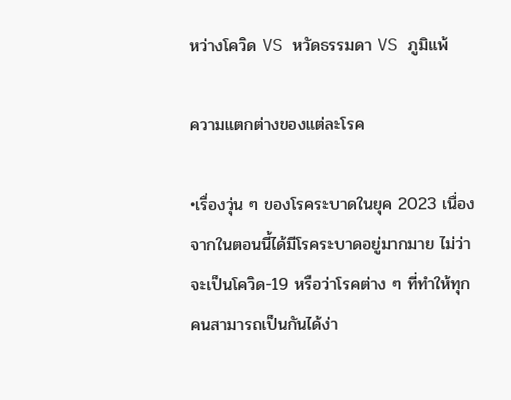หว่างโควิด VS หวัดธรรมดา VS ภูมิแพ้

ความแตกต่างของแต่ละโรค

•เรื่องวุ่น ๆ ของโรคระบาดในยุค 2023 เนื่องจากในตอนนี้ได้มีโรคระบาดอยู่มากมาย ไม่ว่าจะเป็นโควิด-19 หรือว่าโรคต่าง ๆ ที่ทำให้ทุกคนสามารถเป็นกันได้ง่า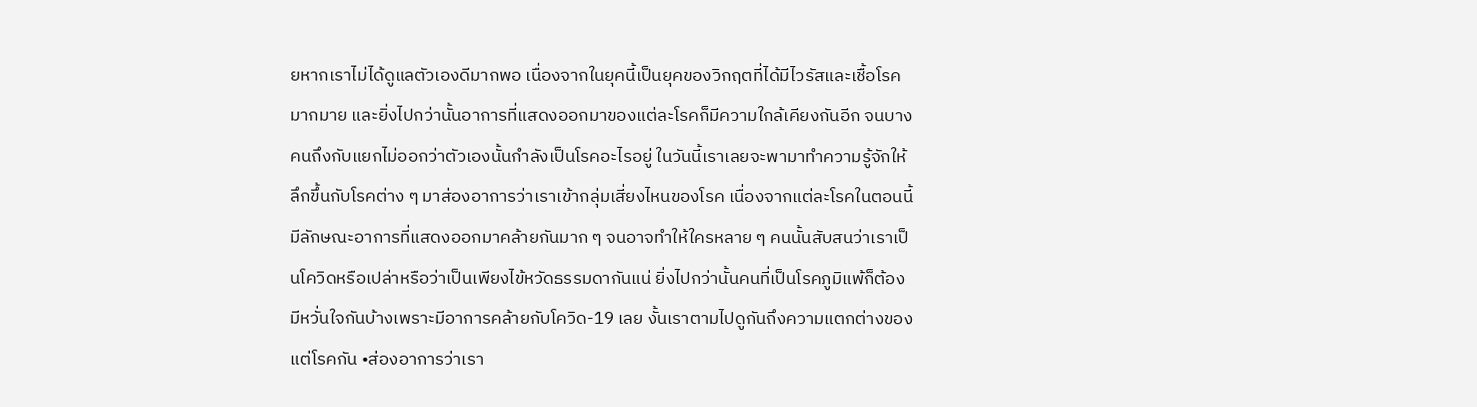ยหากเราไม่ได้ดูแลตัวเองดีมากพอ เนื่องจากในยุคนี้เป็นยุคของวิกฤตที่ได้มีไวรัสและเชื้อโรคมากมาย และยิ่งไปกว่านั้นอาการที่แสดงออกมาของแต่ละโรคก็มีความใกล้เคียงกันอีก จนบางคนถึงกับแยกไม่ออกว่าตัวเองนั้นกำลังเป็นโรคอะไรอยู่ ในวันนี้เราเลยจะพามาทำความรู้จักให้ลึกขึ้นกับโรคต่าง ๆ มาส่องอาการว่าเราเข้ากลุ่มเสี่ยงไหนของโรค เนื่องจากแต่ละโรคในตอนนี้มีลักษณะอาการที่แสดงออกมาคล้ายกันมาก ๆ จนอาจทำให้ใครหลาย ๆ คนนั้นสับสนว่าเราเป็นโควิดหรือเปล่าหรือว่าเป็นเพียงไข้หวัดธรรมดากันแน่ ยิ่งไปกว่านั้นคนที่เป็นโรคภูมิแพ้ก็ต้องมีหวั่นใจกันบ้างเพราะมีอาการคล้ายกับโควิด-19 เลย งั้นเราตามไปดูกันถึงความแตกต่างของแต่โรคกัน •ส่องอาการว่าเรา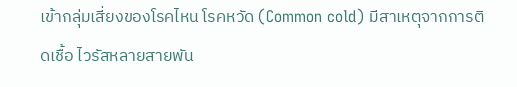เข้ากลุ่มเสี่ยงของโรคไหน โรคหวัด (Common cold) มีสาเหตุจากการติดเชื้อ ไวรัสหลายสายพัน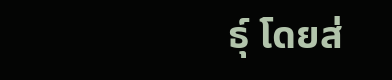ธุ์ โดยส่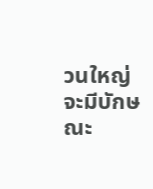วนใหญ่จะมีบักษณะ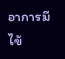อาการมีไข้